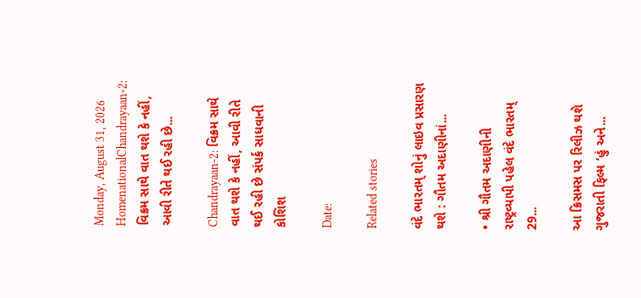Monday, August 31, 2026
HomenationalChandrayaan-2: વિક્રમ સાથે વાત થશે કે નહીં, આવી રીતે થઈ રહી છે...

Chandrayaan-2: વિક્રમ સાથે વાત થશે કે નહીં, આવી રીતે થઈ રહી છે સંપર્ક સાધવાની કોશિશ

Date:

Related stories

વંદે ભારતમ્ શોનું લાઇવ પ્રસારણ થશે : ગૌતમ અદાણીનાં...

• શ્રી ગૌતમ અદાણીની રાષ્ટ્રવ્યાપી પહેલ વંદે ભારતમ્ 29...

આ ક્રિસમસ પર રિલીઝ થશે ગુજરાતી ફિલ્મ ‘હું અને...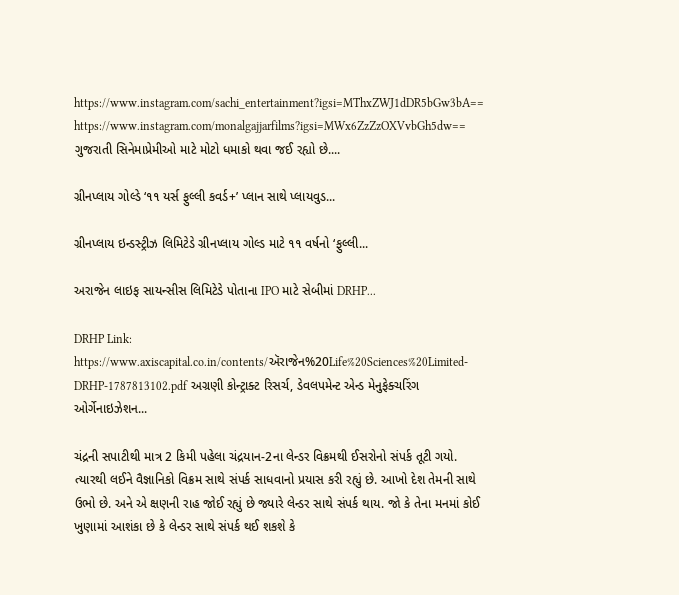https://www.instagram.com/sachi_entertainment?igsi=MThxZWJ1dDR5bGw3bA== https://www.instagram.com/monalgajjarfilms?igsi=MWx6ZzZzOXVvbGh5dw== ગુજરાતી સિનેમાપ્રેમીઓ માટે મોટો ધમાકો થવા જઈ રહ્યો છે....

ગ્રીનપ્લાય ગોલ્ડે ‘૧૧ યર્સ ફુલ્લી કવર્ડ+’ પ્લાન સાથે પ્લાયવુડ...

ગ્રીનપ્લાય ઇન્ડસ્ટ્રીઝ લિમિટેડે ગ્રીનપ્લાય ગોલ્ડ માટે ૧૧ વર્ષનો ‘ફુલ્લી...

અરાજેન લાઇફ સાયન્સીસ લિમિટેડે પોતાના IPO માટે સેબીમાં DRHP...

DRHP Link: https://www.axiscapital.co.in/contents/ઍરાજેન%20Life%20Sciences%20Limited-DRHP-1787813102.pdf અગ્રણી કોન્ટ્રાક્ટ રિસર્ચ, ડેવલપમેન્ટ એન્ડ મેનુફેક્ચરિંગ ઓર્ગેનાઇઝેશન...

ચંદ્રની સપાટીથી માત્ર 2 કિમી પહેલા ચંદ્રયાન-2ના લેન્ડર વિક્રમથી ઈસરોનો સંપર્ક તૂટી ગયો. ત્યારથી લઈને વૈજ્ઞાનિકો વિક્રમ સાથે સંપર્ક સાધવાનો પ્રયાસ કરી રહ્યું છે. આખો દેશ તેમની સાથે ઉભો છે. અને એ ક્ષણની રાહ જોઈ રહ્યું છે જ્યારે લેન્ડર સાથે સંપર્ક થાય. જો કે તેના મનમાં કોઈ ખુણામાં આશંકા છે કે લેન્ડર સાથે સંપર્ક થઈ શકશે કે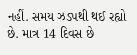નહીં. સમય ઝડપથી થઈ રહ્યો છે. માત્ર 14 દિવસ છે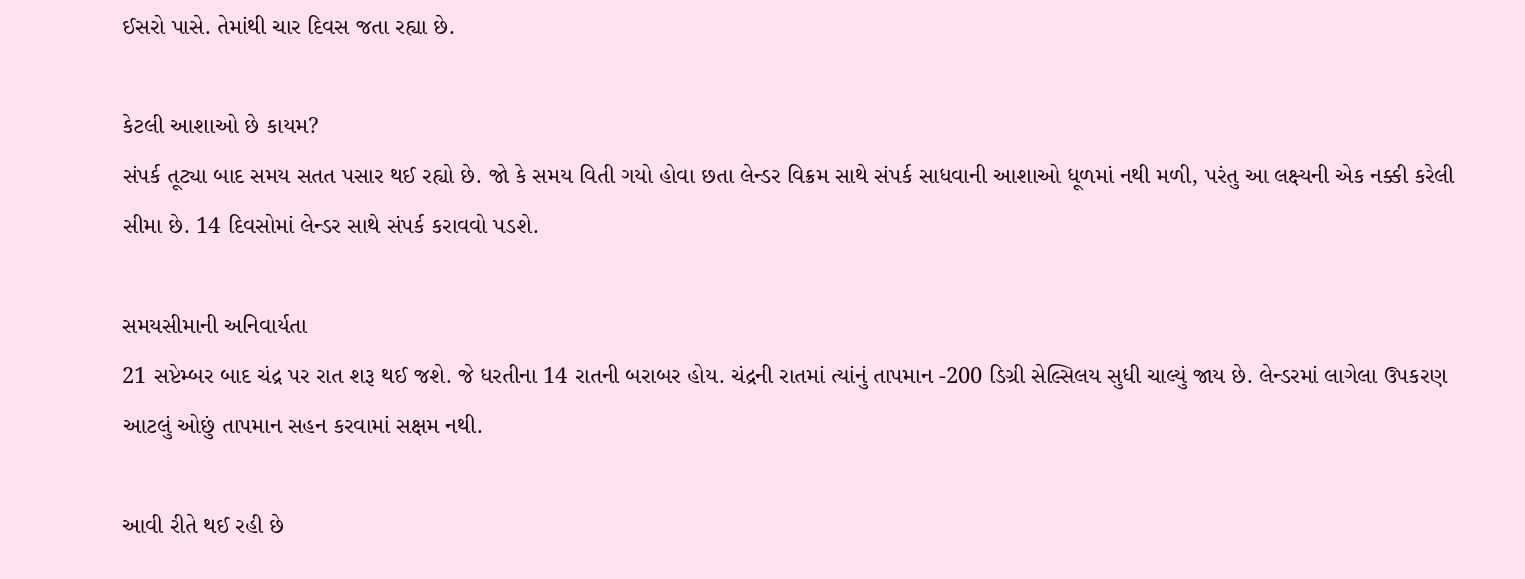ઈસરો પાસે. તેમાંથી ચાર દિવસ જતા રહ્યા છે.

કેટલી આશાઓ છે કાયમ?
સંપર્ક તૂટ્યા બાદ સમય સતત પસાર થઈ રહ્યો છે. જો કે સમય વિતી ગયો હોવા છતા લેન્ડર વિક્રમ સાથે સંપર્ક સાધવાની આશાઓ ધૂળમાં નથી મળી, પરંતુ આ લક્ષ્‍યની એક નક્કી કરેલી સીમા છે. 14 દિવસોમાં લેન્ડર સાથે સંપર્ક કરાવવો પડશે.

સમયસીમાની અનિવાર્યતા
21 સપ્ટેમ્બર બાદ ચંદ્ર પર રાત શરૂ થઈ જશે. જે ધરતીના 14 રાતની બરાબર હોય. ચંદ્રની રાતમાં ત્યાંનું તાપમાન -200 ડિગ્રી સેલ્સિલય સુધી ચાલ્યું જાય છે. લેન્ડરમાં લાગેલા ઉપકરણ આટલું ઓછું તાપમાન સહન કરવામાં સક્ષમ નથી.

આવી રીતે થઈ રહી છે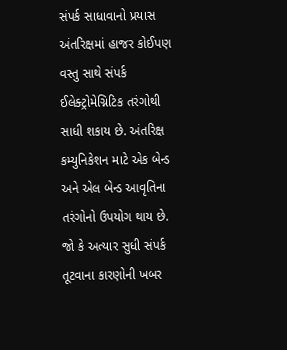સંપર્ક સાધાવાનો પ્રયાસ
અંતરિક્ષમાં હાજર કોઈપણ વસ્તુ સાથે સંપર્ક ઈલેક્ટ્રોમેગ્નિટિક તરંગોથી સાધી શકાય છે. અંતરિક્ષ કમ્યુનિકેશન માટે એક બેન્ડ અને એલ બેન્ડ આવૃતિના તરંગોનો ઉપયોગ થાય છે. જો કે અત્યાર સુધી સંપર્ક તૂટવાના કારણોની ખબર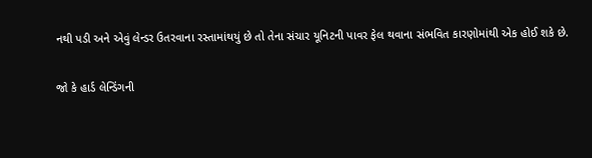નથી પડી અને એવું લેન્ડર ઉતરવાના રસ્તામાંથયું છે તો તેના સંચાર યૂનિટની પાવર ફેલ થવાના સંભવિત કારણોમાંથી એક હોઈ શકે છે.

જો કે હાર્ડ લેન્ડિંગની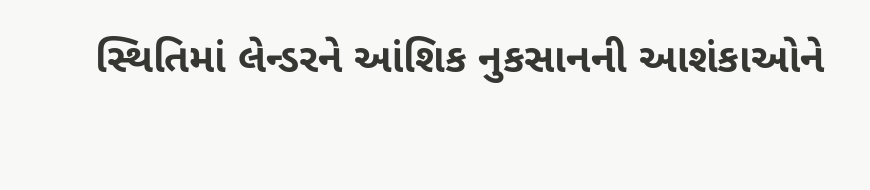સ્થિતિમાં લેન્ડરને આંશિક નુકસાનની આશંકાઓને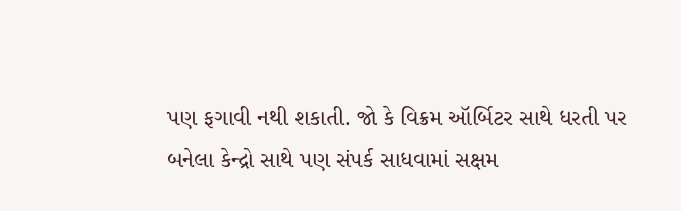પણ ફગાવી નથી શકાતી. જો કે વિક્રમ ઑર્બિટર સાથે ધરતી પર બનેલા કેન્દ્રો સાથે પણ સંપર્ક સાધવામાં સક્ષમ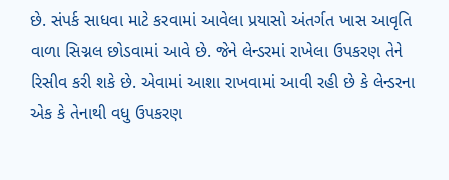છે. સંપર્ક સાધવા માટે કરવામાં આવેલા પ્રયાસો અંતર્ગત ખાસ આવૃતિ વાળા સિગ્નલ છોડવામાં આવે છે. જેને લેન્ડરમાં રાખેલા ઉપકરણ તેને રિસીવ કરી શકે છે. એવામાં આશા રાખવામાં આવી રહી છે કે લેન્ડરના એક કે તેનાથી વધુ ઉપકરણ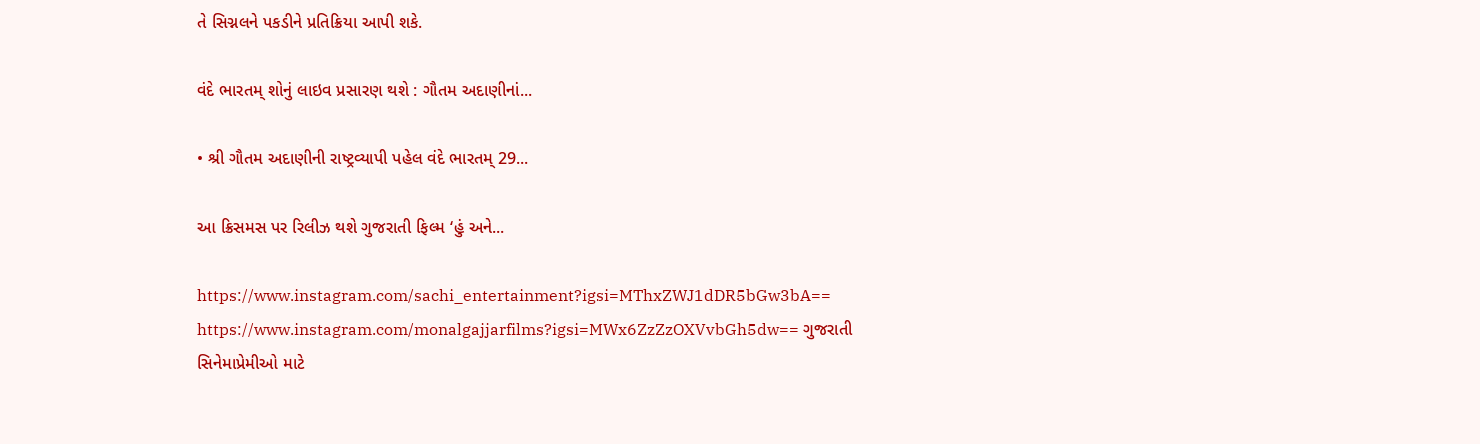તે સિગ્નલને પકડીને પ્રતિક્રિયા આપી શકે.

વંદે ભારતમ્ શોનું લાઇવ પ્રસારણ થશે : ગૌતમ અદાણીનાં...

• શ્રી ગૌતમ અદાણીની રાષ્ટ્રવ્યાપી પહેલ વંદે ભારતમ્ 29...

આ ક્રિસમસ પર રિલીઝ થશે ગુજરાતી ફિલ્મ ‘હું અને...

https://www.instagram.com/sachi_entertainment?igsi=MThxZWJ1dDR5bGw3bA== https://www.instagram.com/monalgajjarfilms?igsi=MWx6ZzZzOXVvbGh5dw== ગુજરાતી સિનેમાપ્રેમીઓ માટે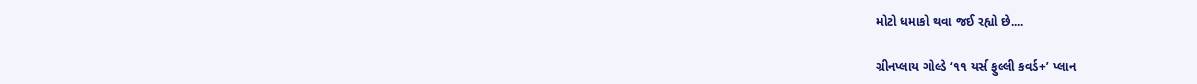મોટો ધમાકો થવા જઈ રહ્યો છે....

ગ્રીનપ્લાય ગોલ્ડે ‘૧૧ યર્સ ફુલ્લી કવર્ડ+’ પ્લાન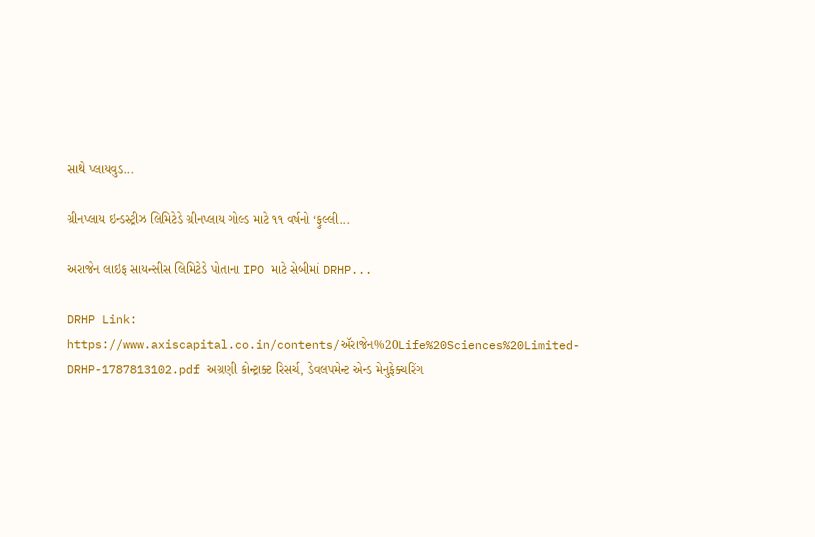સાથે પ્લાયવુડ...

ગ્રીનપ્લાય ઇન્ડસ્ટ્રીઝ લિમિટેડે ગ્રીનપ્લાય ગોલ્ડ માટે ૧૧ વર્ષનો ‘ફુલ્લી...

અરાજેન લાઇફ સાયન્સીસ લિમિટેડે પોતાના IPO માટે સેબીમાં DRHP...

DRHP Link: https://www.axiscapital.co.in/contents/ઍરાજેન%20Life%20Sciences%20Limited-DRHP-1787813102.pdf અગ્રણી કોન્ટ્રાક્ટ રિસર્ચ, ડેવલપમેન્ટ એન્ડ મેનુફેક્ચરિંગ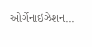ઓર્ગેનાઇઝેશન...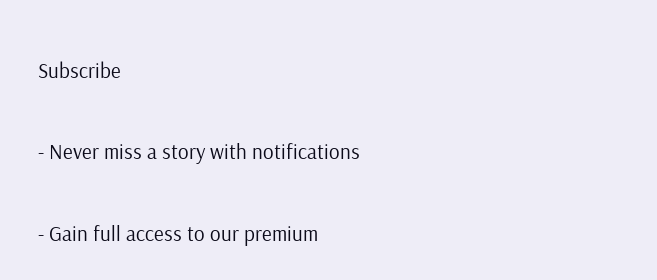Subscribe

- Never miss a story with notifications

- Gain full access to our premium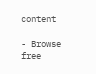content

- Browse free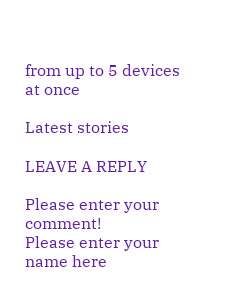from up to 5 devices at once

Latest stories

LEAVE A REPLY

Please enter your comment!
Please enter your name here